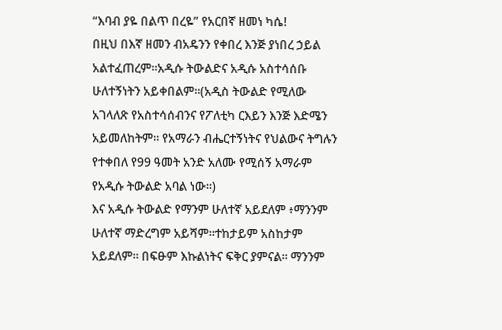“እባብ ያዬ በልጥ በረዬ” የአርበኛ ዘመነ ካሴ!
በዚህ በእኛ ዘመን ብአዴንን የቀበረ እንጅ ያነበረ ኃይል አልተፈጠረም።አዲሱ ትውልድና አዲሱ አስተሳሰቡ ሁለተኝነትን አይቀበልም።(አዲስ ትውልድ የሚለው አገላለጽ የአስተሳሰብንና የፖለቲካ ርእይን እንጅ እድሜን አይመለከትም። የአማራን ብሔርተኝነትና የህልውና ትግሉን የተቀበለ የ99 ዓመት አንድ አለሙ የሚሰኝ አማራም የአዲሱ ትውልድ አባል ነው።)
እና አዲሱ ትውልድ የማንም ሁለተኛ አይደለም ፥ማንንም ሁለተኛ ማድረግም አይሻም።ተከታይም አስከታም አይደለም። በፍፁም እኩልነትና ፍቅር ያምናል። ማንንም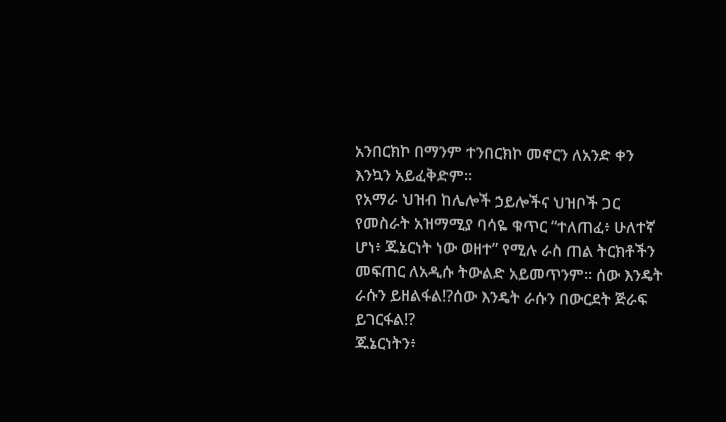አንበርክኮ በማንም ተንበርክኮ መኖርን ለአንድ ቀን እንኳን አይፈቅድም።
የአማራ ህዝብ ከሌሎች ኃይሎችና ህዝቦች ጋር የመስራት አዝማሚያ ባሳዬ ቁጥር “ተለጠፈ፥ ሁለተኛ ሆነ፥ ጁኔርነት ነው ወዘተ” የሚሉ ራስ ጠል ትርክቶችን መፍጠር ለአዲሱ ትውልድ አይመጥንም። ሰው እንዴት ራሱን ይዘልፋል!?ሰው እንዴት ራሱን በውርደት ጅራፍ ይገርፋል!?
ጁኔርነትን፥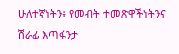ሁለተኛነትን፥ የመብት ተመጽዋችነትንና ሽራፊ እጣፋንታ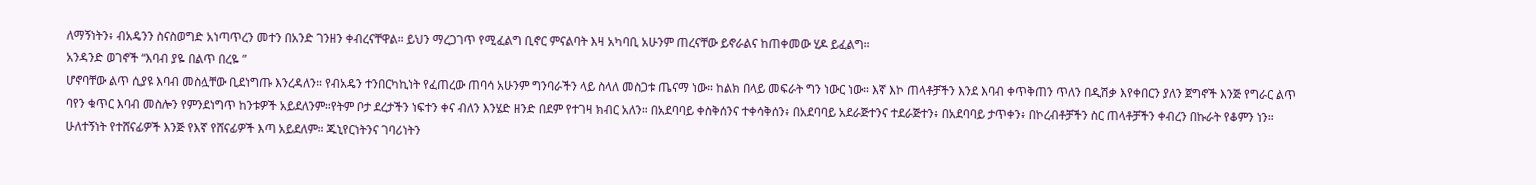ለማኝነትን፥ ብአዴንን ስናስወግድ አነጣጥረን መተን በአንድ ገንዘን ቀብረናቸዋል። ይህን ማረጋገጥ የሚፈልግ ቢኖር ምናልባት እዛ አካባቢ አሁንም ጠረናቸው ይኖራልና ከጠቀመው ሂዶ ይፈልግ።
አንዳንድ ወገኖች “እባብ ያዬ በልጥ በረዬ ”
ሆኖባቸው ልጥ ሲያዩ እባብ መስሏቸው ቢደነግጡ እንረዳለን። የብአዴን ተንበርካኪነት የፈጠረው ጠባሳ አሁንም ግንባራችን ላይ ስላለ መስጋቱ ጤናማ ነው። ከልክ በላይ መፍራት ግን ነውር ነው። እኛ እኮ ጠላቶቻችን እንደ እባብ ቀጥቅጠን ጥለን በዲሽቃ እየቀበርን ያለን ጀግኖች እንጅ የግራር ልጥ ባየን ቁጥር እባብ መስሎን የምንደነግጥ ከንቱዎች አይደለንም።የትም ቦታ ደረታችን ነፍተን ቀና ብለን እንሄድ ዘንድ በደም የተገዛ ክብር አለን። በአደባባይ ቀስቅሰንና ተቀሳቅሰን፥ በአደባባይ አደራጅተንና ተደራጅተን፥ በአደባባይ ታጥቀን፥ በኮረብቶቻችን ስር ጠላቶቻችን ቀብረን በኩራት የቆምን ነን። ሁለተኝነት የተሸናፊዎች እንጅ የእኛ የሸናፊዎች እጣ አይደለም። ጁኒየርነትንና ገባሪነትን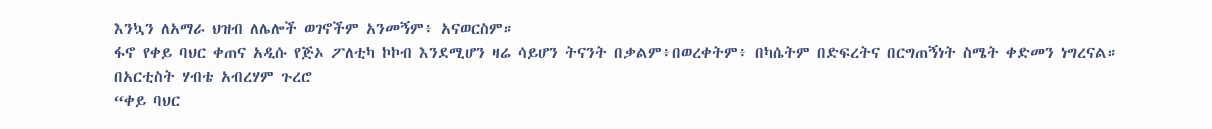እንኳን ለአማራ ህዝብ ለሌሎች ወገኖችም አንመኝም፥ አናወርስም።
ፋኖ የቀይ ባህር ቀጠና አዲሱ የጅኦ ፖለቲካ ኮኮብ እንደሚሆን ዛሬ ሳይሆን ትናንት በቃልም፥በወረቀትም፥ በካሴትም በድፍረትና በርግጠኝነት ስሜት ቀድመን ነግረናል። በአርቲስት ሃብቴ አብረሃም ጉረሮ
“ቀይ ባህር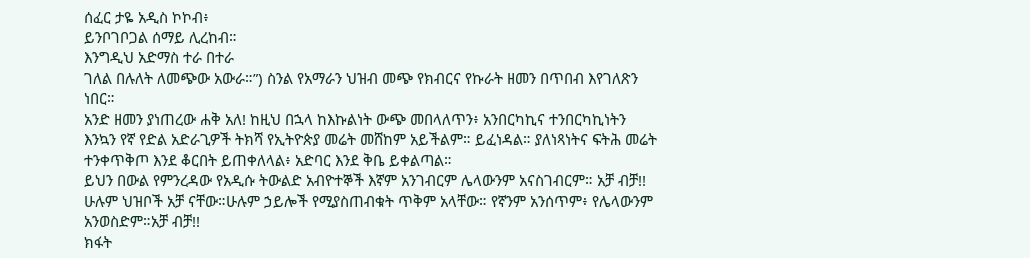ሰፈር ታዬ አዲስ ኮኮብ፥
ይንቦገቦጋል ሰማይ ሊረከብ።
እንግዲህ አድማስ ተራ በተራ
ገለል በሉለት ለመጭው አውራ።”) ስንል የአማራን ህዝብ መጭ የክብርና የኩራት ዘመን በጥበብ እየገለጽን ነበር።
አንድ ዘመን ያነጠረው ሐቅ አለ! ከዚህ በኋላ ከእኩልነት ውጭ መበላለጥን፥ አንበርካኪና ተንበርካኪነትን እንኳን የኛ የድል አድራጊዎች ትክሻ የኢትዮጵያ መሬት መሸከም አይችልም። ይፈነዳል። ያለነጻነትና ፍትሕ መሬት ተንቀጥቅጦ እንደ ቆርበት ይጠቀለላል፥ አድባር እንደ ቅቤ ይቀልጣል።
ይህን በውል የምንረዳው የአዲሱ ትውልድ አብዮተኞች እኛም አንገብርም ሌላውንም አናስገብርም። አቻ ብቻ!! ሁሉም ህዝቦች አቻ ናቸው።ሁሉም ኃይሎች የሚያስጠብቁት ጥቅም አላቸው። የኛንም አንሰጥም፥ የሌላውንም አንወስድም።አቻ ብቻ!!
ክፋት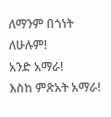ለማንም በጎነት ለሁሉም!
አንድ አማራ!
እስከ ምጽአት አማራ!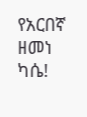የአርበኛ ዘመነ ካሴ!